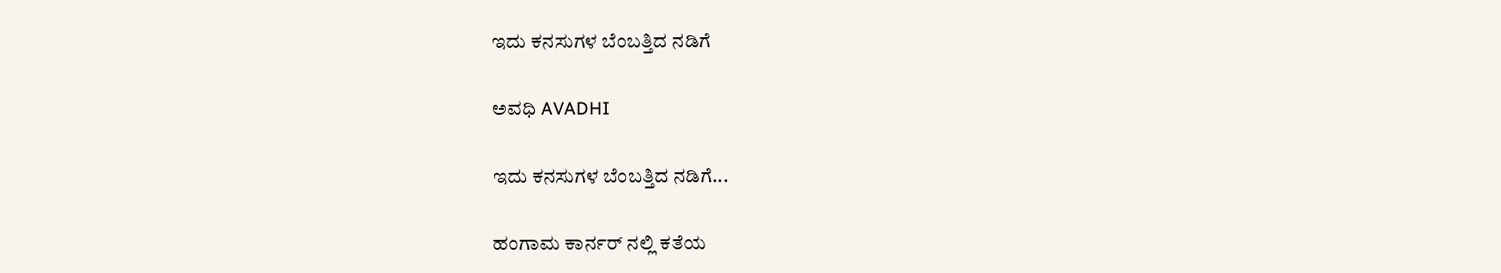ಇದು ಕನಸುಗಳ ಬೆಂಬತ್ತಿದ ನಡಿಗೆ‍

ಅವಧಿ AVADHI

ಇದು ಕನಸುಗಳ ಬೆಂಬತ್ತಿದ ನಡಿಗೆ...

ಹಂಗಾಮ ಕಾರ್ನರ್ ನಲ್ಲಿ ಕತೆಯ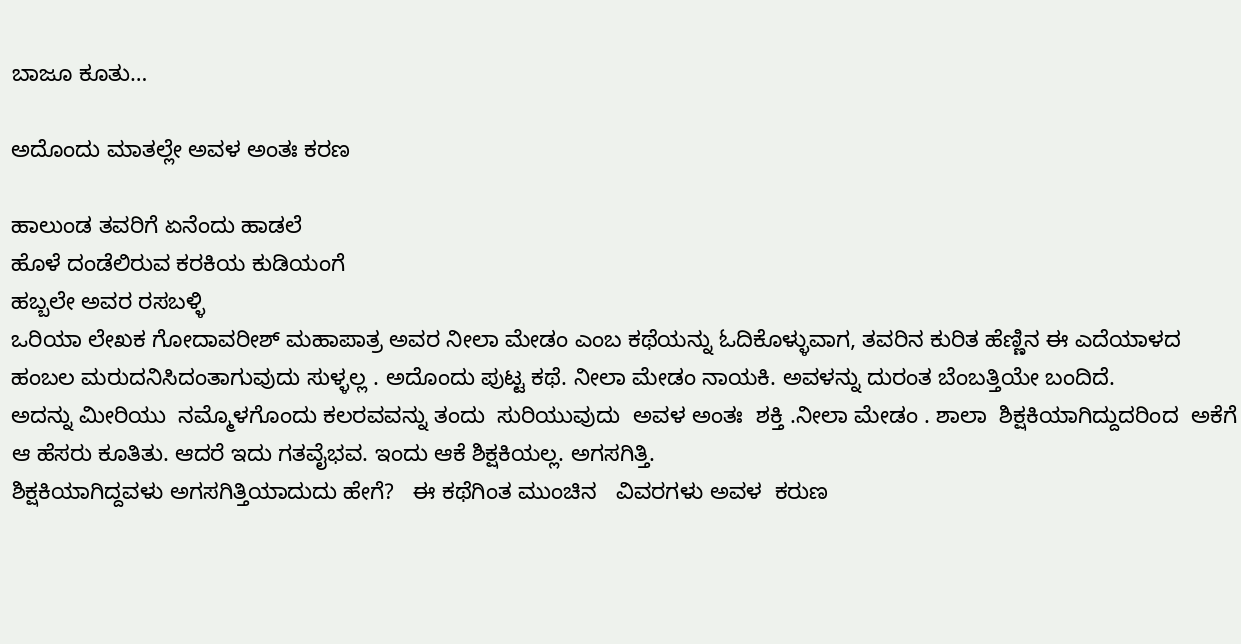ಬಾಜೂ ಕೂತು…

ಅದೊಂದು ಮಾತಲ್ಲೇ ಅವಳ ಅಂತಃ ಕರಣ

ಹಾಲುಂಡ ತವರಿಗೆ ಏನೆಂದು ಹಾಡಲೆ
ಹೊಳೆ ದಂಡೆಲಿರುವ ಕರಕಿಯ ಕುಡಿಯಂಗೆ
ಹಬ್ಬಲೇ ಅವರ ರಸಬಳ್ಳಿ
ಒರಿಯಾ ಲೇಖಕ ಗೋದಾವರೀಶ್ ಮಹಾಪಾತ್ರ ಅವರ ನೀಲಾ ಮೇಡಂ ಎಂಬ ಕಥೆಯನ್ನು ಓದಿಕೊಳ್ಳುವಾಗ, ತವರಿನ ಕುರಿತ ಹೆಣ್ಣಿನ ಈ ಎದೆಯಾಳದ ಹಂಬಲ ಮರುದನಿಸಿದಂತಾಗುವುದು ಸುಳ್ಳಲ್ಲ . ಅದೊಂದು ಪುಟ್ಟ ಕಥೆ. ನೀಲಾ ಮೇಡಂ ನಾಯಕಿ. ಅವಳನ್ನು ದುರಂತ ಬೆಂಬತ್ತಿಯೇ ಬಂದಿದೆ.
ಅದನ್ನು ಮೀರಿಯು  ನಮ್ಮೊಳಗೊಂದು ಕಲರವವನ್ನು ತಂದು  ಸುರಿಯುವುದು  ಅವಳ ಅಂತಃ  ಶಕ್ತಿ .ನೀಲಾ ಮೇಡಂ . ಶಾಲಾ  ಶಿಕ್ಷಕಿಯಾಗಿದ್ದುದರಿಂದ  ಅಕೆಗೆ ಆ ಹೆಸರು ಕೂತಿತು. ಆದರೆ ಇದು ಗತವೈಭವ. ಇಂದು ಆಕೆ ಶಿಕ್ಷಕಿಯಲ್ಲ. ಅಗಸಗಿತ್ತಿ.
ಶಿಕ್ಷಕಿಯಾಗಿದ್ದವಳು ಅಗಸಗಿತ್ತಿಯಾದುದು ಹೇಗೆ?   ಈ ಕಥೆಗಿಂತ ಮುಂಚಿನ   ವಿವರಗಳು ಅವಳ  ಕರುಣ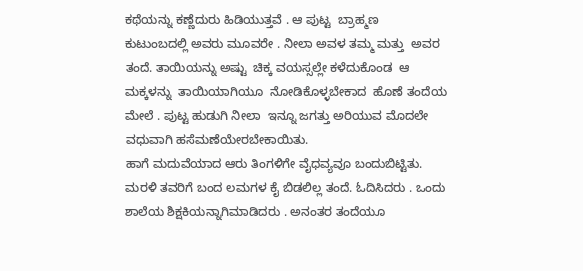ಕಥೆಯನ್ನು ಕಣ್ಣೆದುರು ಹಿಡಿಯುತ್ತವೆ . ಆ ಪುಟ್ಟ  ಬ್ರಾಹ್ಮಣ   ಕುಟುಂಬದಲ್ಲಿ ಅವರು ಮೂವರೇ . ನೀಲಾ ಅವಳ ತಮ್ಮ ಮತ್ತು  ಅವರ ತಂದೆ. ತಾಯಿಯನ್ನು ಅಷ್ಟು  ಚಿಕ್ಕ ವಯಸ್ಸಲ್ಲೇ ಕಳೆದುಕೊಂಡ  ಆ ಮಕ್ಕಳನ್ನು  ತಾಯಿಯಾಗಿಯೂ  ನೋಡಿಕೊಳ್ಳಬೇಕಾದ  ಹೊಣೆ ತಂದೆಯ ಮೇಲೆ . ಪುಟ್ಟ ಹುಡುಗಿ ನೀಲಾ  ಇನ್ನೂ ಜಗತ್ತು ಅರಿಯುವ ಮೊದಲೇ  ವಧುವಾಗಿ ಹಸೆಮಣೆಯೇರಬೇಕಾಯಿತು.
ಹಾಗೆ ಮದುವೆಯಾದ ಆರು ತಿಂಗಳಿಗೇ ವೈಧವ್ಯವೂ ಬಂದುಬಿಟ್ಟಿತು. ಮರಳಿ ತವರಿಗೆ ಬಂದ ಲಮಗಳ ಕೈ ಬಿಡಲಿಲ್ಲ ತಂದೆ. ಓದಿಸಿದರು . ಒಂದು ಶಾಲೆಯ ಶಿಕ್ಷಕಿಯನ್ನಾಗಿಮಾಡಿದರು . ಅನಂತರ ತಂದೆಯೂ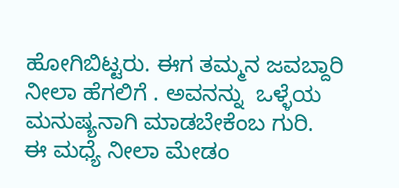ಹೋಗಿಬಿಟ್ಟರು. ಈಗ ತಮ್ಮನ ಜವಬ್ದಾರಿ ನೀಲಾ ಹೆಗಲಿಗೆ . ಅವನನ್ನು  ಒಳ್ಳೆಯ ಮನುಷ್ಯನಾಗಿ ಮಾಡಬೇಕೆಂಬ ಗುರಿ.
ಈ ಮಧ್ಯೆ ನೀಲಾ ಮೇಡಂ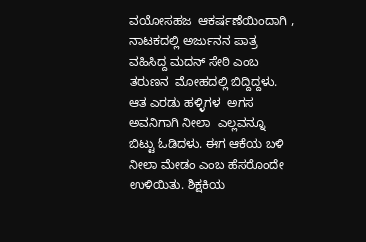ವಯೋಸಹಜ  ಆಕರ್ಷಣೆಯಿಂದಾಗಿ , ನಾಟಕದಲ್ಲಿ ಅರ್ಜುನನ ಪಾತ್ರ ವಹಿಸಿದ್ದ ಮದನ್ ಸೇಠಿ ಎಂಬ ತರುಣನ  ಮೋಹದಲ್ಲಿ ಬಿದ್ದಿದ್ದಳು. ಆತ ಎರಡು ಹಳ್ಳಿಗಳ  ಅಗಸ ಅವನಿಗಾಗಿ ನೀಲಾ  ಎಲ್ಲವನ್ನೂ ಬಿಟ್ಟು ಓಡಿದಳು. ಈಗ ಆಕೆಯ ಬಳಿ ನೀಲಾ ಮೇಡಂ ಎಂಬ ಹೆಸರೊಂದೇ ಉಳಿಯಿತು. ಶಿಕ್ಷಕಿಯ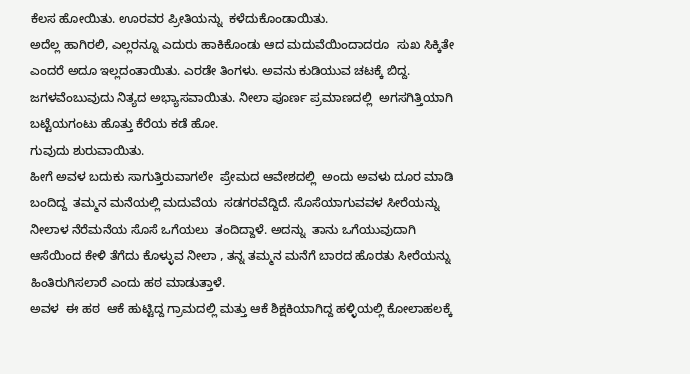ಕೆಲಸ ಹೋಯಿತು. ಊರವರ ಪ್ರೀತಿಯನ್ನು  ಕಳೆದುಕೊಂಡಾಯಿತು.
ಅದೆಲ್ಲ ಹಾಗಿರಲಿ, ಎಲ್ಲರನ್ನೂ ಎದುರು ಹಾಕಿಕೊಂಡು ಆದ ಮದುವೆಯಿಂದಾದರೂ  ಸುಖ ಸಿಕ್ಕಿತೇ ಎಂದರೆ ಅದೂ ಇಲ್ಲದಂತಾಯಿತು. ಎರಡೇ ತಿಂಗಳು. ಅವನು ಕುಡಿಯುವ ಚಟಕ್ಕೆ ಬಿದ್ದ. ಜಗಳವೆಂಬುವುದು ನಿತ್ಯದ ಅಭ್ಯಾಸವಾಯಿತು. ನೀಲಾ ಪೂರ್ಣ ಪ್ರಮಾಣದಲ್ಲಿ  ಅಗಸಗಿತ್ತಿಯಾಗಿ ಬಟ್ಟೆಯಗಂಟು ಹೊತ್ತು ಕೆರೆಯ ಕಡೆ ಹೋ.
ಗುವುದು ಶುರುವಾಯಿತು.
ಹೀಗೆ ಅವಳ ಬದುಕು ಸಾಗುತ್ತಿರುವಾಗಲೇ  ಪ್ರೇಮದ ಆವೇಶದಲ್ಲಿ  ಅಂದು ಅವಳು ದೂರ ಮಾಡಿ ಬಂದಿದ್ದ  ತಮ್ಮನ ಮನೆಯಲ್ಲಿ ಮದುವೆಯ  ಸಡಗರವೆದ್ದಿದೆ. ಸೊಸೆಯಾಗುವವಳ ಸೀರೆಯನ್ನು  ನೀಲಾಳ ನೆರೆಮನೆಯ ಸೊಸೆ ಒಗೆಯಲು  ತಂದಿದ್ದಾಳೆ. ಅದನ್ನು  ತಾನು ಒಗೆಯುವುದಾಗಿ ಆಸೆಯಿಂದ ಕೇಳಿ ತೆಗೆದು ಕೊಳ್ಳುವ ನೀಲಾ , ತನ್ನ ತಮ್ಮನ ಮನೆಗೆ ಬಾರದ ಹೊರತು ಸೀರೆಯನ್ನು  ಹಿಂತಿರುಗಿಸಲಾರೆ ಎಂದು ಹಠ ಮಾಡುತ್ತಾಳೆ.
ಅವಳ  ಈ ಹಠ  ಆಕೆ ಹುಟ್ಟಿದ್ದ ಗ್ರಾಮದಲ್ಲಿ ಮತ್ತು ಆಕೆ ಶಿಕ್ಷಕಿಯಾಗಿದ್ದ ಹಳ್ಳಿಯಲ್ಲಿ ಕೋಲಾಹಲಕ್ಕೆ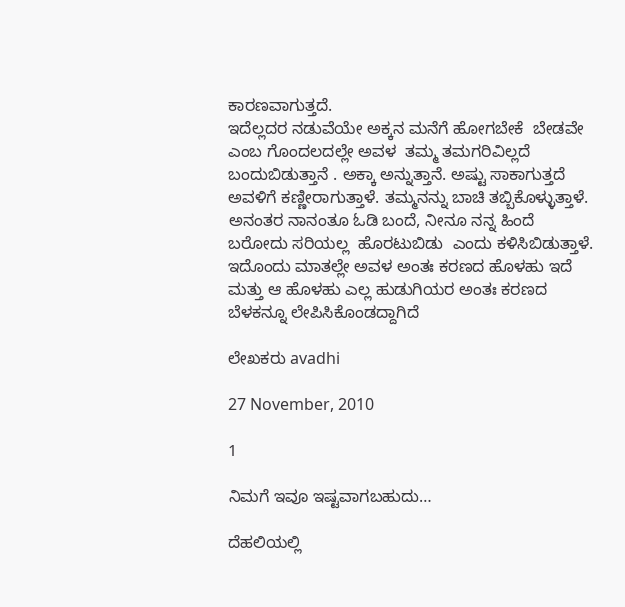ಕಾರಣವಾಗುತ್ತದೆ.
ಇದೆಲ್ಲದರ ನಡುವೆಯೇ ಅಕ್ಕನ ಮನೆಗೆ ಹೋಗಬೇಕೆ  ಬೇಡವೇ ಎಂಬ ಗೊಂದಲದಲ್ಲೇ ಅವಳ  ತಮ್ಮ ತಮಗರಿವಿಲ್ಲದೆ ಬಂದುಬಿಡುತ್ತಾನೆ . ಅಕ್ಕಾ ಅನ್ನುತ್ತಾನೆ. ಅಷ್ಟು ಸಾಕಾಗುತ್ತದೆ ಅವಳಿಗೆ ಕಣ್ಣೀರಾಗುತ್ತಾಳೆ. ತಮ್ಮನನ್ನು ಬಾಚಿ ತಬ್ಬಿಕೊಳ್ಳುತ್ತಾಳೆ. ಅನಂತರ ನಾನಂತೂ ಓಡಿ ಬಂದೆ, ನೀನೂ ನನ್ನ ಹಿಂದೆ ಬರೋದು ಸರಿಯಲ್ಲ  ಹೊರಟುಬಿಡು  ಎಂದು ಕಳಿಸಿಬಿಡುತ್ತಾಳೆ.
ಇದೊಂದು ಮಾತಲ್ಲೇ ಅವಳ ಅಂತಃ ಕರಣದ ಹೊಳಹು ಇದೆ ಮತ್ತು ಆ ಹೊಳಹು ಎಲ್ಲ ಹುಡುಗಿಯರ ಅಂತಃ ಕರಣದ  ಬೆಳಕನ್ನೂ ಲೇಪಿಸಿಕೊಂಡದ್ದಾಗಿದೆ

ಲೇಖಕರು avadhi

27 November, 2010

1

ನಿಮಗೆ ಇವೂ ಇಷ್ಟವಾಗಬಹುದು…

ದೆಹಲಿಯಲ್ಲಿ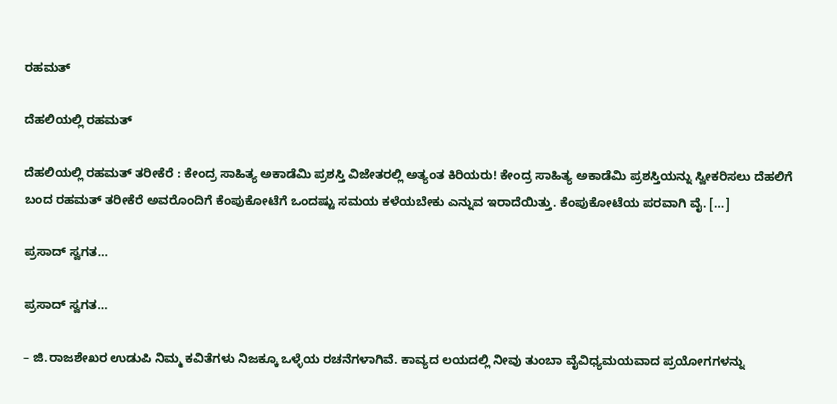ರಹಮತ್

ದೆಹಲಿಯಲ್ಲಿ ರಹಮತ್

ದೆಹಲಿಯಲ್ಲಿ ರಹಮತ್ ತರೀಕೆರೆ : ಕೇಂದ್ರ ಸಾಹಿತ್ಯ ಅಕಾಡೆಮಿ ಪ್ರಶಸ್ತಿ ವಿಜೇತರಲ್ಲಿ ಅತ್ಯಂತ ಕಿರಿಯರು! ಕೇಂದ್ರ ಸಾಹಿತ್ಯ ಅಕಾಡೆಮಿ ಪ್ರಶಸ್ತಿಯನ್ನು ಸ್ವೀಕರಿಸಲು ದೆಹಲಿಗೆ ಬಂದ ರಹಮತ್ ತರೀಕೆರೆ ಅವರೊಂದಿಗೆ ಕೆಂಪುಕೋಟೆಗೆ ಒಂದಷ್ಟು ಸಮಯ ಕಳೆಯಬೇಕು ಎನ್ನುವ ಇರಾದೆಯಿತ್ತು. ಕೆಂಪುಕೋಟೆಯ ಪರವಾಗಿ ವೈ. […]

ಪ್ರಸಾದ್ ಸ್ವಗತ…

ಪ್ರಸಾದ್ ಸ್ವಗತ…

– ಜಿ.ರಾಜಶೇಖರ ಉಡುಪಿ ನಿಮ್ಮ ಕವಿತೆಗಳು ನಿಜಕ್ಕೂ ಒಳ್ಳೆಯ ರಚನೆಗಳಾಗಿವೆ. ಕಾವ್ಯದ ಲಯದಲ್ಲಿ ನೀವು ತುಂಬಾ ವೈವಿಧ್ಯಮಯವಾದ ಪ್ರಯೋಗಗಳನ್ನು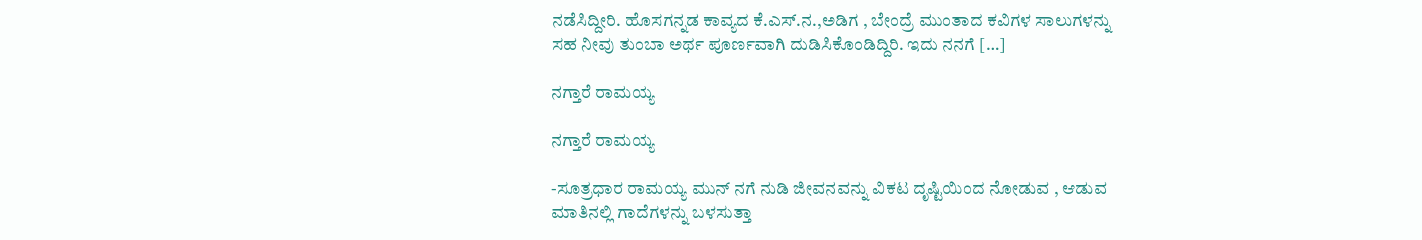ನಡೆಸಿದ್ದೀರಿ. ಹೊಸಗನ್ನಡ ಕಾವ್ಯದ ಕೆ.ಎಸ್.ನ.,ಅಡಿಗ , ಬೇಂದ್ರೆ ಮುಂತಾದ ಕವಿಗಳ ಸಾಲುಗಳನ್ನು ಸಹ ನೀವು ತುಂಬಾ ಅರ್ಥ ಪೂರ್ಣವಾಗಿ ದುಡಿಸಿಕೊಂಡಿದ್ದಿರಿ. ಇದು ನನಗೆ […]

ನಗ್ತಾರೆ ರಾಮಯ್ಯ

ನಗ್ತಾರೆ ರಾಮಯ್ಯ

-ಸೂತ್ರಧಾರ ರಾಮಯ್ಯ ಮುನ್ ನಗೆ ನುಡಿ ಜೀವನವನ್ನು ವಿಕಟ ದೃಷ್ಟಿಯಿಂದ ನೋಡುವ , ಆಡುವ ಮಾತಿನಲ್ಲಿ ಗಾದೆಗಳನ್ನು ಬಳಸುತ್ತಾ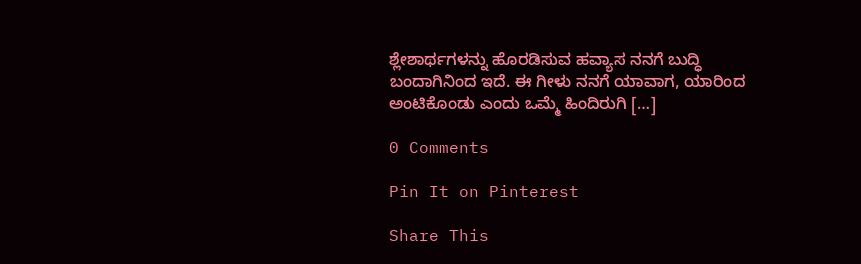ಶ್ಲೇಶಾರ್ಥಗಳನ್ನು ಹೊರಡಿಸುವ ಹವ್ಯಾಸ ನನಗೆ ಬುದ್ಧಿ ಬಂದಾಗಿನಿಂದ ಇದೆ. ಈ ಗೀಳು ನನಗೆ ಯಾವಾಗ, ಯಾರಿಂದ ಅಂಟಿಕೊಂಡು ಎಂದು ಒಮ್ಮೆ ಹಿಂದಿರುಗಿ […]

0 Comments

Pin It on Pinterest

Share This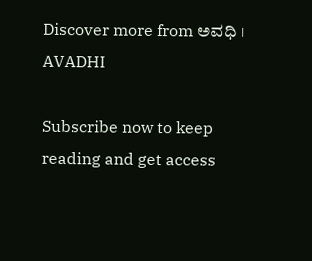Discover more from ಅವಧಿ । AVADHI

Subscribe now to keep reading and get access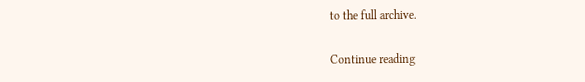to the full archive.

Continue reading